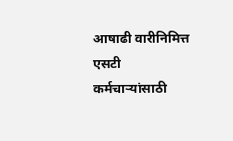आषाढी वारीनिमित्त एसटी कर्मचाऱ्यांसाठी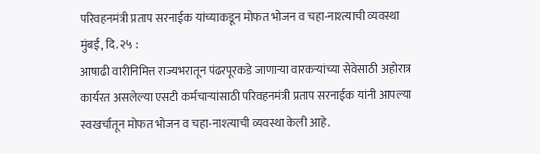परिवहनमंत्री प्रताप सरनाईक यांच्याकडून मोफत भोजन व चहा-नाश्त्याची व्यवस्था
मुंबई, दि. २५ :
आषाढी वारीनिमित्त राज्यभरातून पंढरपूरकडे जाणाऱ्या वारकऱ्यांच्या सेवेसाठी अहोरात्र कार्यरत असलेल्या एसटी कर्मचाऱ्यांसाठी परिवहनमंत्री प्रताप सरनाईक यांनी आपल्या स्वखर्चातून मोफत भोजन व चहा-नाश्त्याची व्यवस्था केली आहे.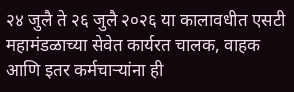२४ जुलै ते २६ जुलै २०२६ या कालावधीत एसटी महामंडळाच्या सेवेत कार्यरत चालक, वाहक आणि इतर कर्मचाऱ्यांना ही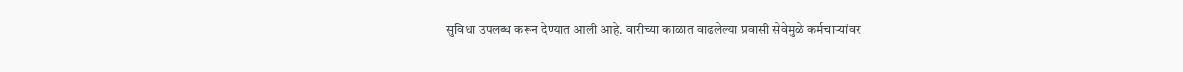सुविधा उपलब्ध करून देण्यात आली आहे. वारीच्या काळात वाढलेल्या प्रवासी सेवेमुळे कर्मचाऱ्यांवर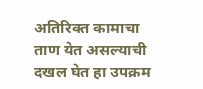अतिरिक्त कामाचा ताण येत असल्याची दखल घेत हा उपक्रम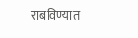राबविण्यात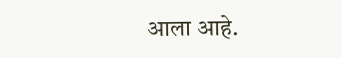आला आहे.